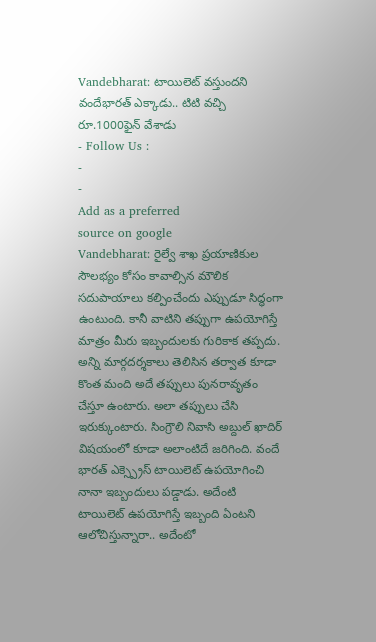Vandebharat: టాయిలెట్ వస్తుందని వందేభారత్ ఎక్కాడు.. టిటి వచ్చి రూ.1000ఫైన్ వేశాడు
- Follow Us :
-
-
Add as a preferred
source on google
Vandebharat: రైల్వే శాఖ ప్రయాణికుల సౌలభ్యం కోసం కావాల్సిన మౌలిక సదుపాయాలు కల్పించేందు ఎప్పుడూ సిద్ధంగా ఉంటుంది. కానీ వాటిని తప్పుగా ఉపయోగిస్తే మాత్రం మీరు ఇబ్బందులకు గురికాక తప్పదు. అన్ని మార్గదర్శకాలు తెలిసిన తర్వాత కూడా కొంత మంది అదే తప్పులు పునరావృతం చేస్తూ ఉంటారు. అలా తప్పులు చేసి ఇరుక్కుంటారు. సింగ్రౌలి నివాసి అబ్దుల్ ఖాదిర్ విషయంలో కూడా అలాంటిదే జరిగింది. వందే భారత్ ఎక్స్ప్రెస్ టాయిలెట్ ఉపయోగించి నానా ఇబ్బందులు పడ్డాడు. అదేంటి టాయిలెట్ ఉపయోగిస్తే ఇబ్బంది ఏంటని ఆలోచిస్తున్నారా.. అదేంటో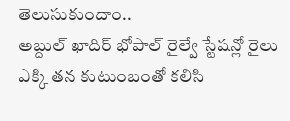తెలుసుకుందాం..
అబ్దుల్ ఖాదిర్ భోపాల్ రైల్వే స్టేషన్లో రైలు ఎక్కి తన కుటుంబంతో కలిసి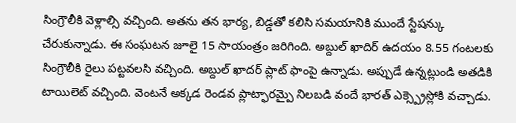సింగ్రౌలీకి వెళ్లాల్సి వచ్చింది. అతను తన భార్య, బిడ్డతో కలిసి సమయానికి ముందే స్టేషన్కు చేరుకున్నాడు. ఈ సంఘటన జూలై 15 సాయంత్రం జరిగింది. అబ్దుల్ ఖాదిర్ ఉదయం 8.55 గంటలకు సింగ్రౌలీకి రైలు పట్టవలసి వచ్చింది. అబ్దుల్ ఖాదర్ ప్లాట్ ఫాంపై ఉన్నాడు. అప్పుడే ఉన్నట్లుండి అతడికి టాయిలెట్ వచ్చింది. వెంటనే అక్కడ రెండవ ప్లాట్ఫారమ్పై నిలబడి వందే భారత్ ఎక్స్ప్రెస్లోకి వచ్చాడు.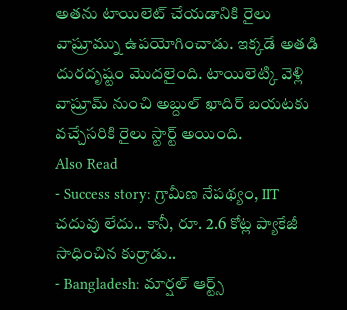అతను టాయిలెట్ చేయడానికి రైలు వాష్రూమ్ను ఉపయోగించాడు. ఇక్కడే అతడి దురదృష్టం మొదలైంది. టాయిలెట్కి వెళ్లి వాష్రూమ్ నుంచి అబ్దుల్ ఖాదిర్ బయటకు వచ్చేసరికి రైలు స్టార్ట్ అయింది.
Also Read
- Success story: గ్రామీణ నేపథ్యం, IIT చదువు లేదు.. కానీ, రూ. 2.6 కోట్ల ప్యాకేజీ సాధించిన కుర్రాడు..
- Bangladesh: మార్షల్ ఆర్ట్స్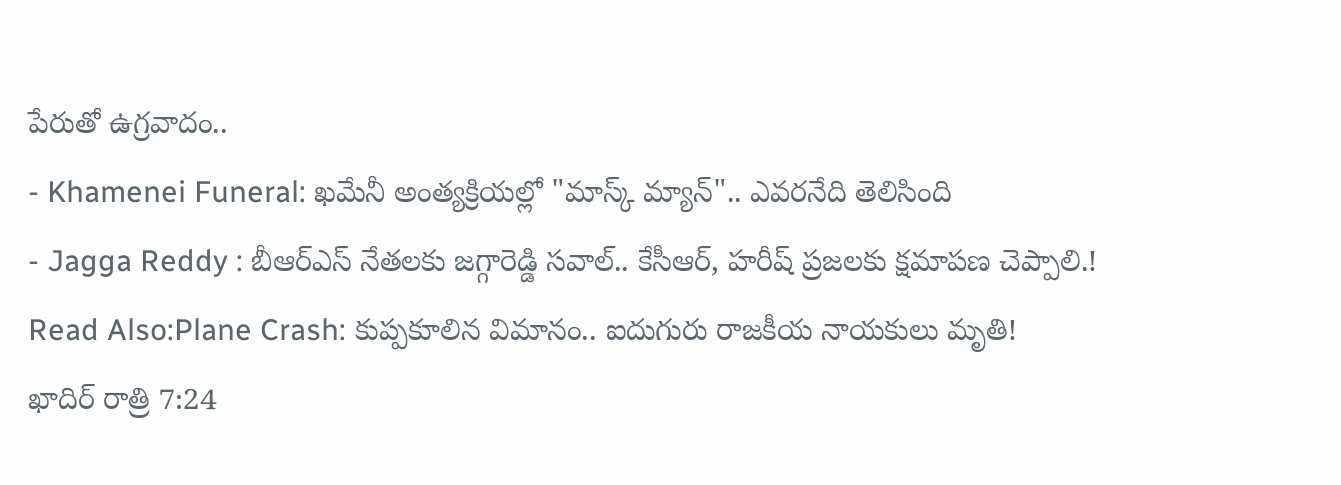పేరుతో ఉగ్రవాదం..
- Khamenei Funeral: ఖమేనీ అంత్యక్రియల్లో "మాస్క్ మ్యాన్".. ఎవరనేది తెలిసింది
- Jagga Reddy : బీఆర్ఎస్ నేతలకు జగ్గారెడ్డి సవాల్.. కేసీఆర్, హరీష్ ప్రజలకు క్షమాపణ చెప్పాలి.!
Read Also:Plane Crash: కుప్పకూలిన విమానం.. ఐదుగురు రాజకీయ నాయకులు మృతి!
ఖాదిర్ రాత్రి 7:24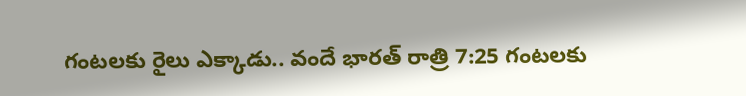గంటలకు రైలు ఎక్కాడు.. వందే భారత్ రాత్రి 7:25 గంటలకు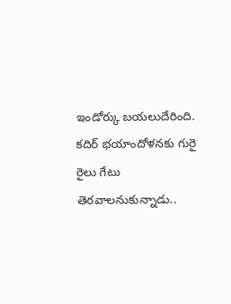ఇండోర్కు బయలుదేరింది. కదిర్ భయాందోళనకు గురై రైలు గేటు తెరవాలనుకున్నాడు..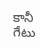కానీ గేటు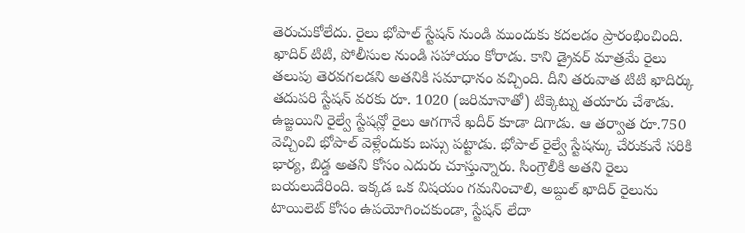తెరుచుకోలేదు. రైలు భోపాల్ స్టేషన్ నుండి ముందుకు కదలడం ప్రారంభించింది. ఖాదిర్ టిటి, పోలీసుల నుండి సహాయం కోరాడు. కాని డ్రైవర్ మాత్రమే రైలు తలుపు తెరవగలడని అతనికి సమాధానం వచ్చింది. దీని తరువాత టిటి ఖాదిర్కు తదుపరి స్టేషన్ వరకు రూ. 1020 (జరిమానాతో) టిక్కెట్ను తయారు చేశాడు.
ఉజ్జయిని రైల్వే స్టేషన్లో రైలు ఆగగానే ఖదీర్ కూడా దిగాడు. ఆ తర్వాత రూ.750 వెచ్చించి భోపాల్ వెళ్లేందుకు బస్సు పట్టాడు. భోపాల్ రైల్వే స్టేషన్కు చేరుకునే సరికి భార్య, బిడ్డ అతని కోసం ఎదురు చూస్తున్నారు. సింగ్రౌలీకి అతని రైలు బయలుదేరింది. ఇక్కడ ఒక విషయం గమనించాలి, అబ్దుల్ ఖాదిర్ రైలును టాయిలెట్ కోసం ఉపయోగించకుండా, స్టేషన్ లేదా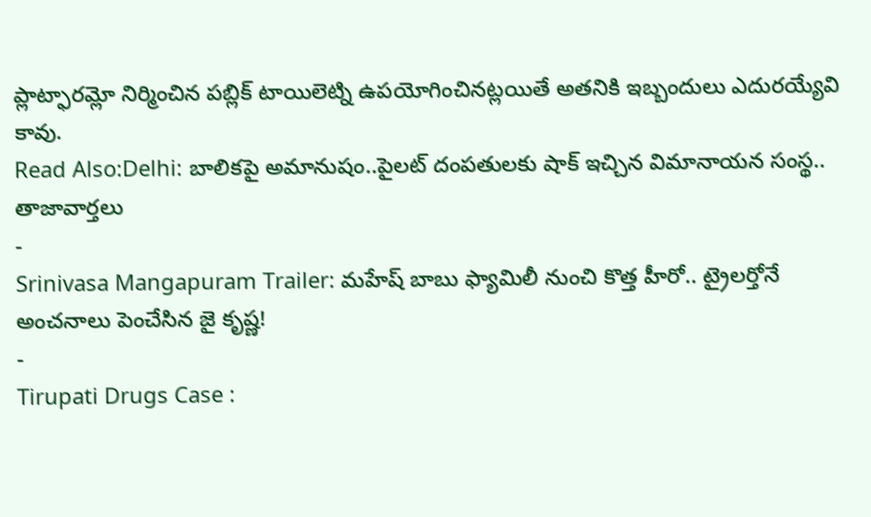ప్లాట్ఫారమ్లో నిర్మించిన పబ్లిక్ టాయిలెట్ని ఉపయోగించినట్లయితే అతనికి ఇబ్బందులు ఎదురయ్యేవి కావు.
Read Also:Delhi: బాలికపై అమానుషం..పైలట్ దంపతులకు షాక్ ఇచ్చిన విమానాయన సంస్థ..
తాజావార్తలు
-
Srinivasa Mangapuram Trailer: మహేష్ బాబు ఫ్యామిలీ నుంచి కొత్త హీరో.. ట్రైలర్తోనే అంచనాలు పెంచేసిన జై కృష్ణ!
-
Tirupati Drugs Case :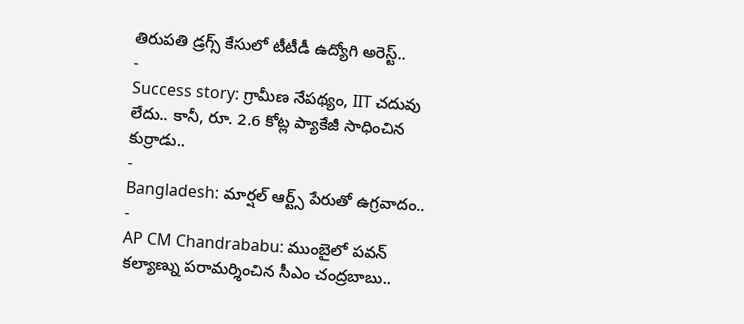తిరుపతి డ్రగ్స్ కేసులో టీటీడీ ఉద్యోగి అరెస్ట్..
-
Success story: గ్రామీణ నేపథ్యం, IIT చదువు లేదు.. కానీ, రూ. 2.6 కోట్ల ప్యాకేజీ సాధించిన కుర్రాడు..
-
Bangladesh: మార్షల్ ఆర్ట్స్ పేరుతో ఉగ్రవాదం..
-
AP CM Chandrababu: ముంబైలో పవన్ కల్యాణ్ను పరామర్శించిన సీఎం చంద్రబాబు..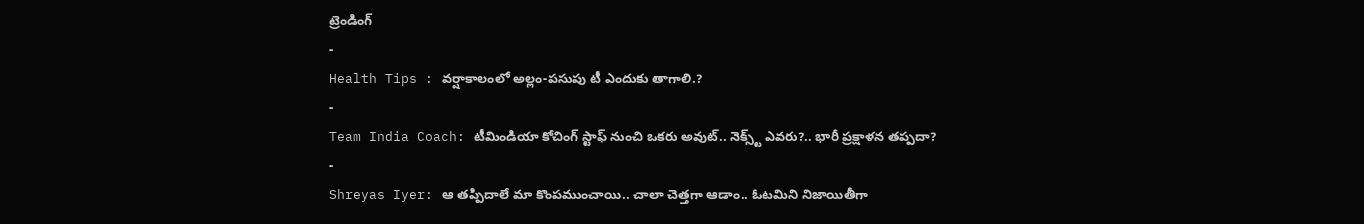ట్రెండింగ్
-
Health Tips : వర్షాకాలంలో అల్లం-పసుపు టీ ఎందుకు తాగాలి.?
-
Team India Coach: టీమిండియా కోచింగ్ స్టాఫ్ నుంచి ఒకరు అవుట్.. నెక్స్ట్ ఎవరు?.. భారీ ప్రక్షాళన తప్పదా?
-
Shreyas Iyer: ఆ తప్పిదాలే మా కొంపముంచాయి.. చాలా చెత్తగా ఆడాం.. ఓటమిని నిజాయితీగా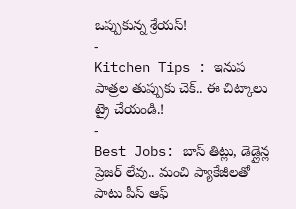ఒప్పుకున్న శ్రేయస్!
-
Kitchen Tips : ఇనుప పాత్రల తుప్పుకు చెక్.. ఈ చిట్కాలు ట్రై చేయండి.!
-
Best Jobs: బాస్ తిట్లు, డెడ్లైన్ల ప్రెజర్ లేవు.. మంచి ప్యాకేజీలతో పాటు పీస్ ఆఫ్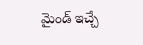మైండ్ ఇచ్చే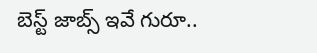బెస్ట్ జాబ్స్ ఇవే గురూ..